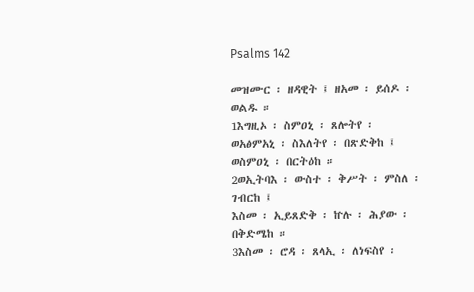Psalms 142

መዝሙር ፡ ዘዳዊት ፤ ዘአመ ፡ ይሰዶ ፡ ወልዱ ።
1እግዚኦ ፡ ስምዐኒ ፡ ጸሎትየ ፡
ወአፅምአኒ ፡ ስእለትየ ፡ በጽድቅከ ፤
ወስምዐኒ ፡ በርትዕከ ።
2ወኢትባእ ፡ ውስተ ፡ ቅሥት ፡ ምስለ ፡ ገብርከ ፤
እስመ ፡ ኢይጸድቅ ፡ ኵሉ ፡ ሕያው ፡ በቅድሜከ ።
3እስመ ፡ ሮዳ ፡ ጸላኢ ፡ ለነፍስየ ፡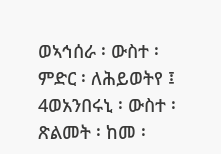ወኣኅሰራ ፡ ውስተ ፡ ምድር ፡ ለሕይወትየ ፤
4ወአንበሩኒ ፡ ውስተ ፡ ጽልመት ፡ ከመ ፡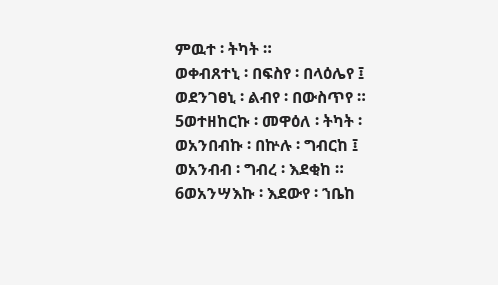ምዉተ ፡ ትካት ።
ወቀብጸተኒ ፡ በፍስየ ፡ በላዕሌየ ፤
ወደንገፀኒ ፡ ልብየ ፡ በውስጥየ ።
5ወተዘከርኩ ፡ መዋዕለ ፡ ትካት ፡
ወአንበብኩ ፡ በኵሉ ፡ ግብርከ ፤
ወአንብብ ፡ ግብረ ፡ እደቂከ ።
6ወአንሣእኩ ፡ እደውየ ፡ ኀቤከ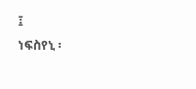፤
ነፍስየኒ ፡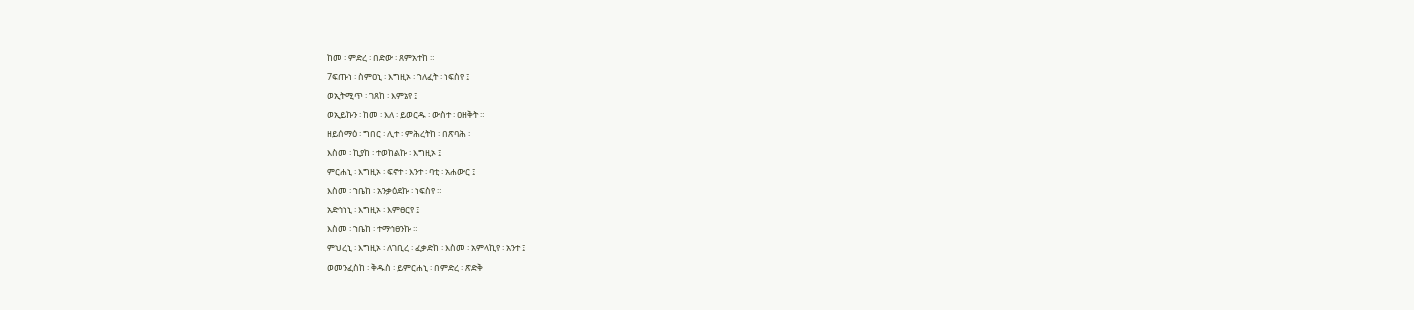ከመ ፡ ምድረ ፡ በድው ፡ ጸምአተከ ።
7ፍጡነ ፡ ስምዐኒ ፡ እግዚኦ ፡ ኀለፈት ፡ ነፍስየ ፤
ወኢትሚጥ ፡ ገጸከ ፡ እምኔየ ፤
ወኢይኩን ፡ ከመ ፡ እለ ፡ ይወርዱ ፡ ውስተ ፡ ዐዘቅት ።
ዘይሰማዕ ፡ ግበር ፡ ሊተ ፡ ምሕረትከ ፡ በጽባሕ ፡
እስመ ፡ ኪያከ ፡ ተወከልኩ ፡ እግዚኦ ፤
ምርሐኒ ፡ እግዚኦ ፡ ፍኖተ ፡ እንተ ፡ ባቲ ፡ አሐውር ፤
እስመ ፡ ኀቤከ ፡ አንቃዕደኩ ፡ ነፍስየ ።
አድኅነኒ ፡ እግዚኦ ፡ እምፀርየ ፤
እስመ ፡ ኀቤከ ፡ ተማኅፀንኩ ።
ምህረኒ ፡ እግዚኦ ፡ ለገቢረ ፡ ፈቃድከ ፡ እስመ ፡ አምላኪየ ፡ አንተ ፤
ወመንፈስከ ፡ ቅዱስ ፡ ይምርሐኒ ፡ በምድረ ፡ ጽድቅ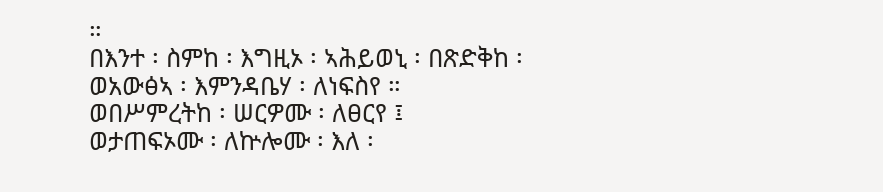።
በእንተ ፡ ስምከ ፡ እግዚኦ ፡ ኣሕይወኒ ፡ በጽድቅከ ፡
ወአውፅኣ ፡ እምንዳቤሃ ፡ ለነፍስየ ።
ወበሥምረትከ ፡ ሠርዎሙ ፡ ለፀርየ ፤
ወታጠፍኦሙ ፡ ለኵሎሙ ፡ እለ ፡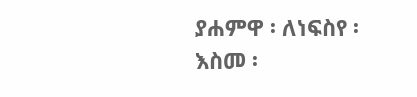ያሐምዋ ፡ ለነፍስየ ፡
እስመ ፡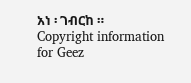አነ ፡ ገብርከ ።
Copyright information for Geez